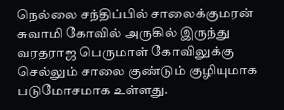நெல்லை சந்திப்பில் சாலைக்குமரன் சுவாமி கோவில் அருகில் இருந்து வரதராஜ பெருமாள் கோவிலுக்கு செல்லும் சாலை குண்டும் குழியுமாக படுமோசமாக உள்ளது.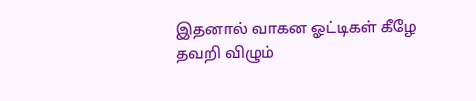இதனால் வாகன ஓட்டிகள் கீழே தவறி விழும்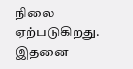நிலை ஏற்படுகிறது. இதனை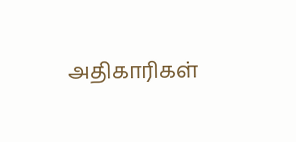அதிகாரிகள்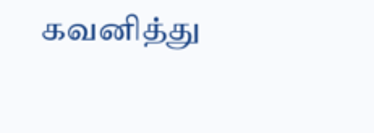கவனித்து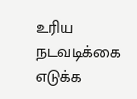உரிய நடவடிக்கை எடுக்க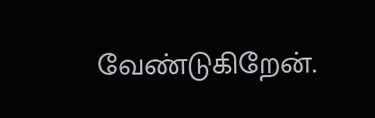வேண்டுகிறேன்.